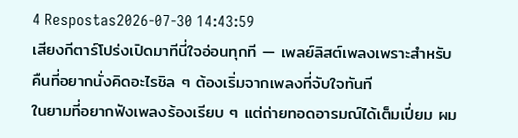4 Respostas2026-07-30 14:43:59
เสียงกีตาร์โปร่งเปิดมาทีนี่ใจอ่อนทุกที — เพลย์ลิสต์เพลงเพราะสำหรับคืนที่อยากนั่งคิดอะไรชิล ๆ ต้องเริ่มจากเพลงที่จับใจทันที
ในยามที่อยากฟังเพลงร้องเรียบ ๆ แต่ถ่ายทอดอารมณ์ได้เต็มเปี่ยม ผม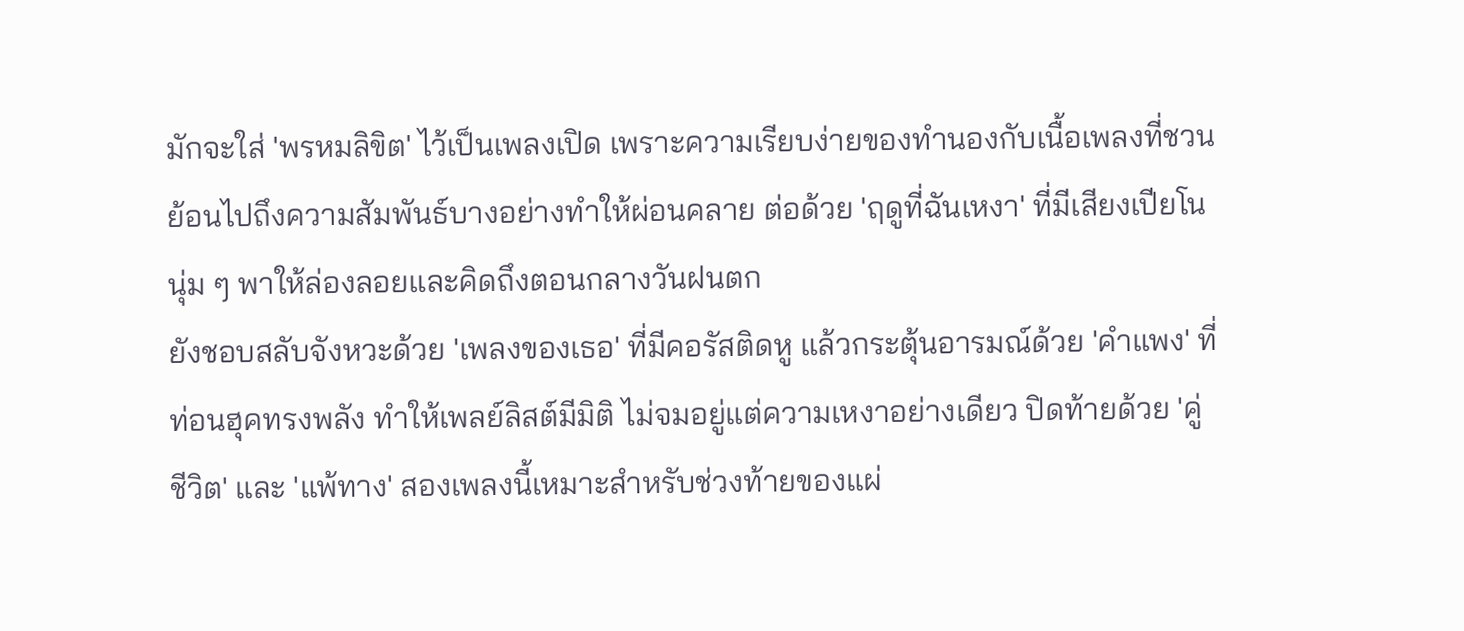มักจะใส่ 'พรหมลิขิต' ไว้เป็นเพลงเปิด เพราะความเรียบง่ายของทำนองกับเนื้อเพลงที่ชวนย้อนไปถึงความสัมพันธ์บางอย่างทำให้ผ่อนคลาย ต่อด้วย 'ฤดูที่ฉันเหงา' ที่มีเสียงเปียโนนุ่ม ๆ พาให้ล่องลอยและคิดถึงตอนกลางวันฝนตก
ยังชอบสลับจังหวะด้วย 'เพลงของเธอ' ที่มีคอรัสติดหู แล้วกระตุ้นอารมณ์ด้วย 'คำแพง' ที่ท่อนฮุคทรงพลัง ทำให้เพลย์ลิสต์มีมิติ ไม่จมอยู่แต่ความเหงาอย่างเดียว ปิดท้ายด้วย 'คู่ชีวิต' และ 'แพ้ทาง' สองเพลงนี้เหมาะสำหรับช่วงท้ายของแผ่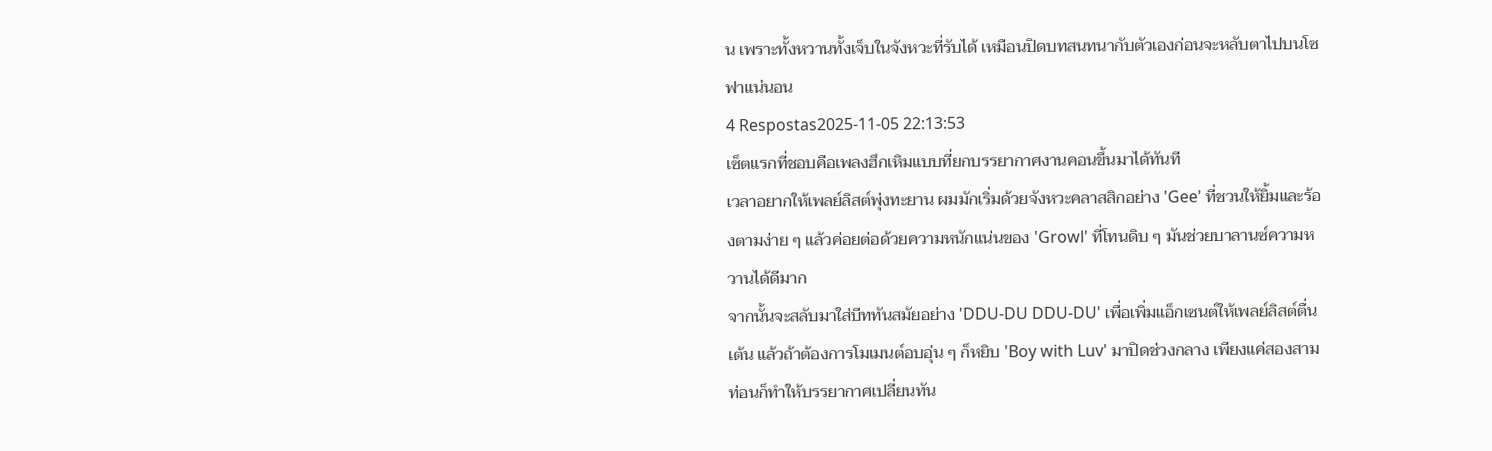น เพราะทั้งหวานทั้งเจ็บในจังหวะที่รับได้ เหมือนปิดบทสนทนากับตัวเองก่อนจะหลับตาไปบนโซฟาแน่นอน
4 Respostas2025-11-05 22:13:53
เซ็ตแรกที่ชอบคือเพลงฮึกเหิมแบบที่ยกบรรยากาศงานคอนขึ้นมาได้ทันที
เวลาอยากให้เพลย์ลิสต์พุ่งทะยาน ผมมักเริ่มด้วยจังหวะคลาสสิกอย่าง 'Gee' ที่ชวนให้ยิ้มและร้องตามง่าย ๆ แล้วค่อยต่อด้วยความหนักแน่นของ 'Growl' ที่โทนดิบ ๆ มันช่วยบาลานซ์ความหวานได้ดีมาก
จากนั้นจะสลับมาใส่บีททันสมัยอย่าง 'DDU-DU DDU-DU' เพื่อเพิ่มแอ็กเซนต์ให้เพลย์ลิสต์ตื่นเต้น แล้วถ้าต้องการโมเมนต์อบอุ่น ๆ ก็หยิบ 'Boy with Luv' มาปิดช่วงกลาง เพียงแค่สองสามท่อนก็ทำให้บรรยากาศเปลี่ยนทัน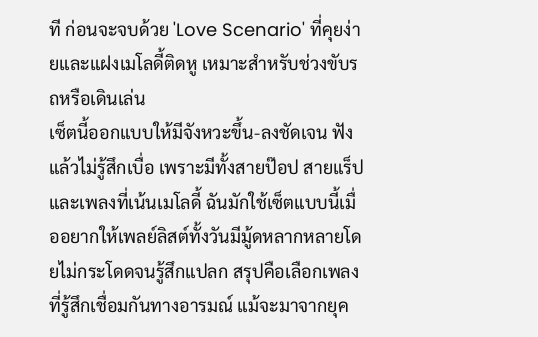ที ก่อนจะจบด้วย 'Love Scenario' ที่คุยง่ายและแฝงเมโลดี้ติดหู เหมาะสำหรับช่วงขับรถหรือเดินเล่น
เซ็ตนี้ออกแบบให้มีจังหวะขึ้น-ลงชัดเจน ฟังแล้วไม่รู้สึกเบื่อ เพราะมีทั้งสายป๊อป สายแร็ป และเพลงที่เน้นเมโลดี้ ฉันมักใช้เซ็ตแบบนี้เมื่ออยากให้เพลย์ลิสต์ทั้งวันมีมู้ดหลากหลายโดยไม่กระโดดจนรู้สึกแปลก สรุปคือเลือกเพลงที่รู้สึกเชื่อมกันทางอารมณ์ แม้จะมาจากยุค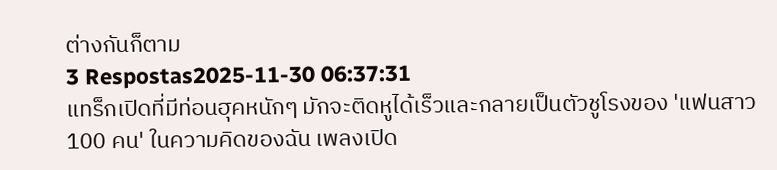ต่างกันก็ตาม
3 Respostas2025-11-30 06:37:31
แทร็กเปิดที่มีท่อนฮุคหนักๆ มักจะติดหูได้เร็วและกลายเป็นตัวชูโรงของ 'แฟนสาว 100 คน' ในความคิดของฉัน เพลงเปิด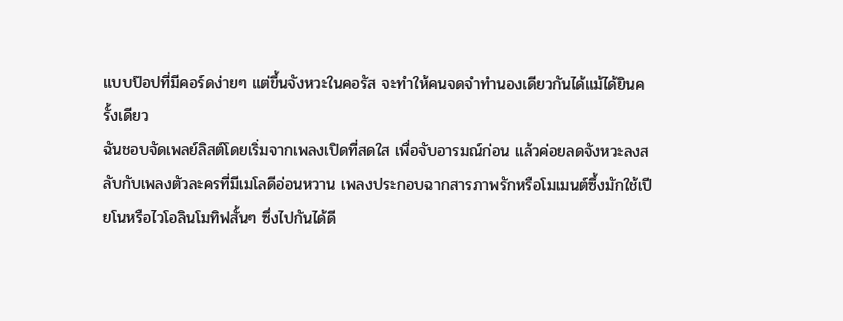แบบป๊อปที่มีคอร์ดง่ายๆ แต่ขึ้นจังหวะในคอรัส จะทำให้คนจดจำทำนองเดียวกันได้แม้ได้ยินครั้งเดียว
ฉันชอบจัดเพลย์ลิสต์โดยเริ่มจากเพลงเปิดที่สดใส เพื่อจับอารมณ์ก่อน แล้วค่อยลดจังหวะลงสลับกับเพลงตัวละครที่มีเมโลดีอ่อนหวาน เพลงประกอบฉากสารภาพรักหรือโมเมนต์ซึ้งมักใช้เปียโนหรือไวโอลินโมทิฟสั้นๆ ซึ่งไปกันได้ดี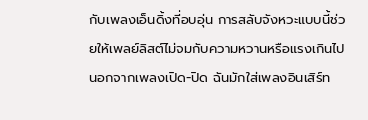กับเพลงเอ็นดิ้งที่อบอุ่น การสลับจังหวะแบบนี้ช่วยให้เพลย์ลิสต์ไม่จมกับความหวานหรือแรงเกินไป
นอกจากเพลงเปิด-ปิด ฉันมักใส่เพลงอินเสิร์ท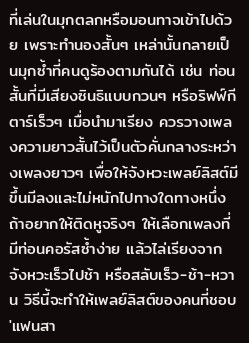ที่เล่นในมุกตลกหรือมอนทาจเข้าไปด้วย เพราะทำนองสั้นๆ เหล่านั้นกลายเป็นมุกซ้ำที่คนดูร้องตามกันได้ เช่น ท่อนสั้นที่มีเสียงซินธิแบบกวนๆ หรือริฟฟ์กีตาร์เร็วๆ เมื่อนำมาเรียง ควรวางเพลงความยาวสั้นไว้เป็นตัวคั่นกลางระหว่างเพลงยาวๆ เพื่อให้จังหวะเพลย์ลิสต์มีขึ้นมีลงและไม่หนักไปทางใดทางหนึ่ง
ถ้าอยากให้ติดหูจริงๆ ให้เลือกเพลงที่มีท่อนคอรัสซ้ำง่าย แล้วไล่เรียงจากจังหวะเร็วไปช้า หรือสลับเร็ว-ช้า-หวาน วิธีนี้จะทำให้เพลย์ลิสต์ของคนที่ชอบ 'แฟนสา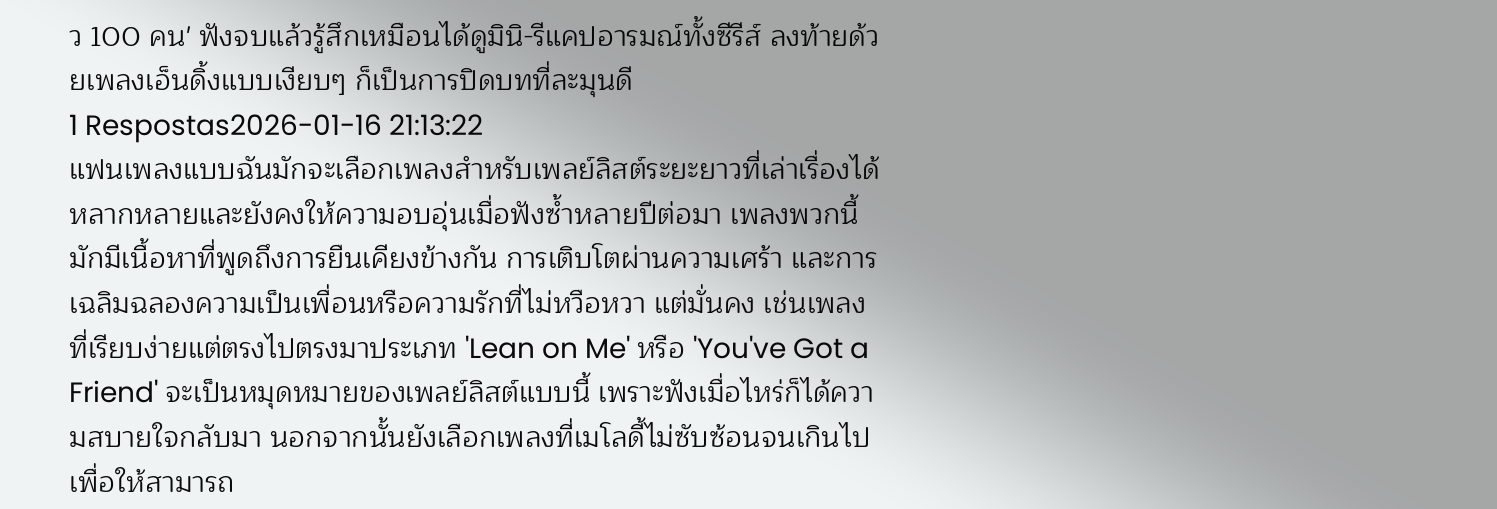ว 100 คน' ฟังจบแล้วรู้สึกเหมือนได้ดูมินิ-รีแคปอารมณ์ทั้งซีรีส์ ลงท้ายด้วยเพลงเอ็นดิ้งแบบเงียบๆ ก็เป็นการปิดบทที่ละมุนดี
1 Respostas2026-01-16 21:13:22
แฟนเพลงแบบฉันมักจะเลือกเพลงสำหรับเพลย์ลิสต์ระยะยาวที่เล่าเรื่องได้หลากหลายและยังคงให้ความอบอุ่นเมื่อฟังซ้ำหลายปีต่อมา เพลงพวกนี้มักมีเนื้อหาที่พูดถึงการยืนเคียงข้างกัน การเติบโตผ่านความเศร้า และการเฉลิมฉลองความเป็นเพื่อนหรือความรักที่ไม่หวือหวา แต่มั่นคง เช่นเพลงที่เรียบง่ายแต่ตรงไปตรงมาประเภท 'Lean on Me' หรือ 'You've Got a Friend' จะเป็นหมุดหมายของเพลย์ลิสต์แบบนี้ เพราะฟังเมื่อไหร่ก็ได้ความสบายใจกลับมา นอกจากนั้นยังเลือกเพลงที่เมโลดี้ไม่ซับซ้อนจนเกินไปเพื่อให้สามารถ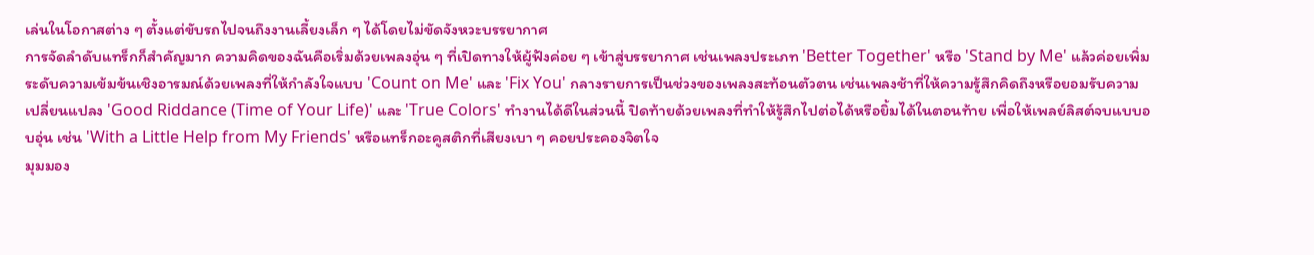เล่นในโอกาสต่าง ๆ ตั้งแต่ขับรถไปจนถึงงานเลี้ยงเล็ก ๆ ได้โดยไม่ขัดจังหวะบรรยากาศ
การจัดลำดับแทร็กก็สำคัญมาก ความคิดของฉันคือเริ่มด้วยเพลงอุ่น ๆ ที่เปิดทางให้ผู้ฟังค่อย ๆ เข้าสู่บรรยากาศ เช่นเพลงประเภท 'Better Together' หรือ 'Stand by Me' แล้วค่อยเพิ่มระดับความเข้มข้นเชิงอารมณ์ด้วยเพลงที่ให้กำลังใจแบบ 'Count on Me' และ 'Fix You' กลางรายการเป็นช่วงของเพลงสะท้อนตัวตน เช่นเพลงช้าที่ให้ความรู้สึกคิดถึงหรือยอมรับความเปลี่ยนแปลง 'Good Riddance (Time of Your Life)' และ 'True Colors' ทำงานได้ดีในส่วนนี้ ปิดท้ายด้วยเพลงที่ทำให้รู้สึกไปต่อได้หรือยิ้มได้ในตอนท้าย เพื่อให้เพลย์ลิสต์จบแบบอบอุ่น เช่น 'With a Little Help from My Friends' หรือแทร็กอะคูสติกที่เสียงเบา ๆ คอยประคองจิตใจ
มุมมอง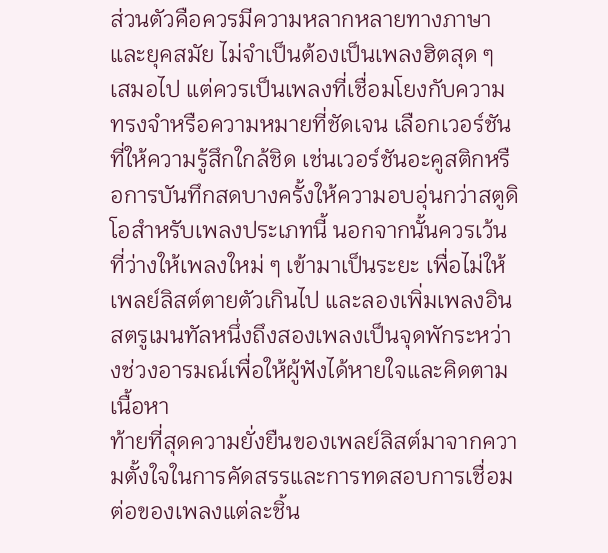ส่วนตัวคือควรมีความหลากหลายทางภาษาและยุคสมัย ไม่จำเป็นต้องเป็นเพลงฮิตสุด ๆ เสมอไป แต่ควรเป็นเพลงที่เชื่อมโยงกับความทรงจำหรือความหมายที่ชัดเจน เลือกเวอร์ชันที่ให้ความรู้สึกใกล้ชิด เช่นเวอร์ชันอะคูสติกหรือการบันทึกสดบางครั้งให้ความอบอุ่นกว่าสตูดิโอสำหรับเพลงประเภทนี้ นอกจากนั้นควรเว้นที่ว่างให้เพลงใหม่ ๆ เข้ามาเป็นระยะ เพื่อไม่ให้เพลย์ลิสต์ตายตัวเกินไป และลองเพิ่มเพลงอินสตรูเมนทัลหนึ่งถึงสองเพลงเป็นจุดพักระหว่างช่วงอารมณ์เพื่อให้ผู้ฟังได้หายใจและคิดตามเนื้อหา
ท้ายที่สุดความยั่งยืนของเพลย์ลิสต์มาจากความตั้งใจในการคัดสรรและการทดสอบการเชื่อมต่อของเพลงแต่ละชิ้น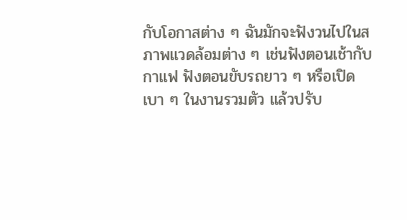กับโอกาสต่าง ๆ ฉันมักจะฟังวนไปในสภาพแวดล้อมต่าง ๆ เช่นฟังตอนเช้ากับกาแฟ ฟังตอนขับรถยาว ๆ หรือเปิดเบา ๆ ในงานรวมตัว แล้วปรับ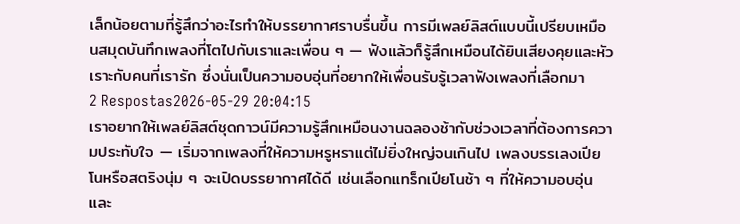เล็กน้อยตามที่รู้สึกว่าอะไรทำให้บรรยากาศราบรื่นขึ้น การมีเพลย์ลิสต์แบบนี้เปรียบเหมือนสมุดบันทึกเพลงที่โตไปกับเราและเพื่อน ๆ — ฟังแล้วก็รู้สึกเหมือนได้ยินเสียงคุยและหัวเราะกับคนที่เรารัก ซึ่งนั่นเป็นความอบอุ่นที่อยากให้เพื่อนรับรู้เวลาฟังเพลงที่เลือกมา
2 Respostas2026-05-29 20:04:15
เราอยากให้เพลย์ลิสต์ชุดกาวน์มีความรู้สึกเหมือนงานฉลองช้ากับช่วงเวลาที่ต้องการความประทับใจ — เริ่มจากเพลงที่ให้ความหรูหราแต่ไม่ยิ่งใหญ่จนเกินไป เพลงบรรเลงเปียโนหรือสตริงนุ่ม ๆ จะเปิดบรรยากาศได้ดี เช่นเลือกแทร็กเปียโนช้า ๆ ที่ให้ความอบอุ่นและ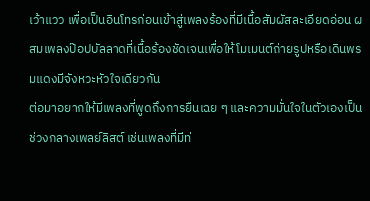เว้าแวว เพื่อเป็นอินโทรก่อนเข้าสู่เพลงร้องที่มีเนื้อสัมผัสละเอียดอ่อน ผสมเพลงป๊อปบัลลาดที่เนื้อร้องชัดเจนเพื่อให้โมเมนต์ถ่ายรูปหรือเดินพรมแดงมีจังหวะหัวใจเดียวกัน
ต่อมาอยากให้มีเพลงที่พูดถึงการยืนเฉย ๆ และความมั่นใจในตัวเองเป็นช่วงกลางเพลย์ลิสต์ เช่นเพลงที่มีท่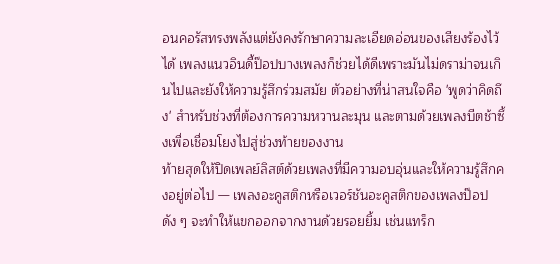อนคอรัสทรงพลังแต่ยังคงรักษาความละเอียดอ่อนของเสียงร้องไว้ได้ เพลงแนวอินดี้ป๊อปบางเพลงก็ช่วยได้ดีเพราะมันไม่ดราม่าจนเกินไปและยังให้ความรู้สึกร่วมสมัย ตัวอย่างที่น่าสนใจคือ 'พูดว่าคิดถึง' สำหรับช่วงที่ต้องการความหวานละมุน และตามด้วยเพลงบีตช้าซึ้งเพื่อเชื่อมโยงไปสู่ช่วงท้ายของงาน
ท้ายสุดให้ปิดเพลย์ลิสต์ด้วยเพลงที่มีความอบอุ่นและให้ความรู้สึกคงอยู่ต่อไป — เพลงอะคูสติกหรือเวอร์ชันอะคูสติกของเพลงป๊อปดัง ๆ จะทำให้แขกออกจากงานด้วยรอยยิ้ม เช่นแทร็ก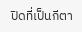ปิดที่เป็นกีตา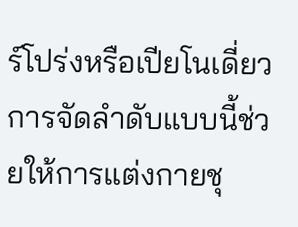ร์โปร่งหรือเปียโนเดี่ยว การจัดลำดับแบบนี้ช่วยให้การแต่งกายชุ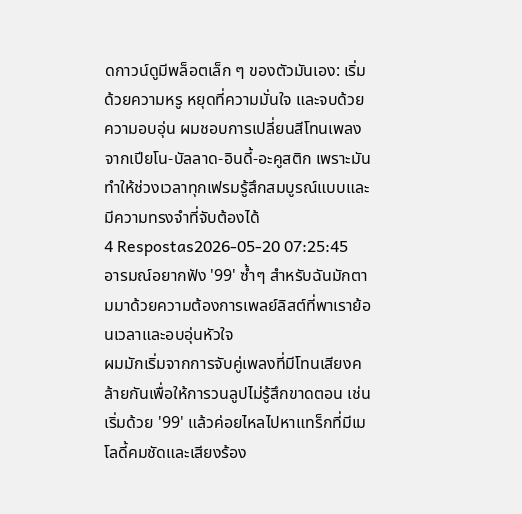ดกาวน์ดูมีพล็อตเล็ก ๆ ของตัวมันเอง: เริ่มด้วยความหรู หยุดที่ความมั่นใจ และจบด้วยความอบอุ่น ผมชอบการเปลี่ยนสีโทนเพลงจากเปียโน-บัลลาด-อินดี้-อะคูสติก เพราะมันทำให้ช่วงเวลาทุกเฟรมรู้สึกสมบูรณ์แบบและมีความทรงจำที่จับต้องได้
4 Respostas2026-05-20 07:25:45
อารมณ์อยากฟัง '99' ซ้ำๆ สำหรับฉันมักตามมาด้วยความต้องการเพลย์ลิสต์ที่พาเราย้อนเวลาและอบอุ่นหัวใจ
ผมมักเริ่มจากการจับคู่เพลงที่มีโทนเสียงคล้ายกันเพื่อให้การวนลูปไม่รู้สึกขาดตอน เช่น เริ่มด้วย '99' แล้วค่อยไหลไปหาแทร็กที่มีเมโลดี้คมชัดและเสียงร้อง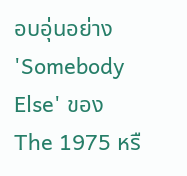อบอุ่นอย่าง 'Somebody Else' ของ The 1975 หรื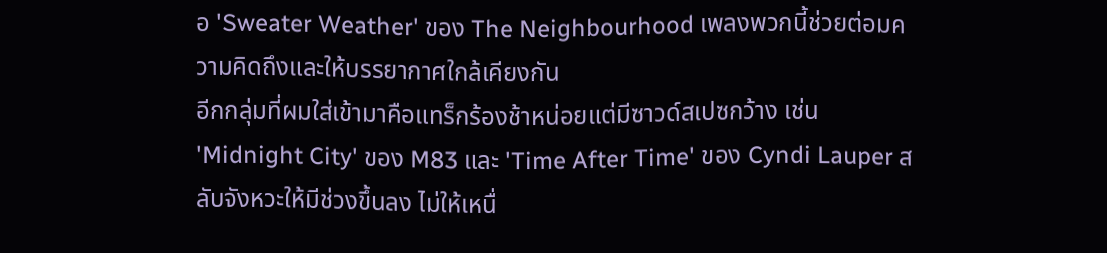อ 'Sweater Weather' ของ The Neighbourhood เพลงพวกนี้ช่วยต่อมความคิดถึงและให้บรรยากาศใกล้เคียงกัน
อีกกลุ่มที่ผมใส่เข้ามาคือแทร็กร้องช้าหน่อยแต่มีซาวด์สเปซกว้าง เช่น 'Midnight City' ของ M83 และ 'Time After Time' ของ Cyndi Lauper สลับจังหวะให้มีช่วงขึ้นลง ไม่ให้เหนื่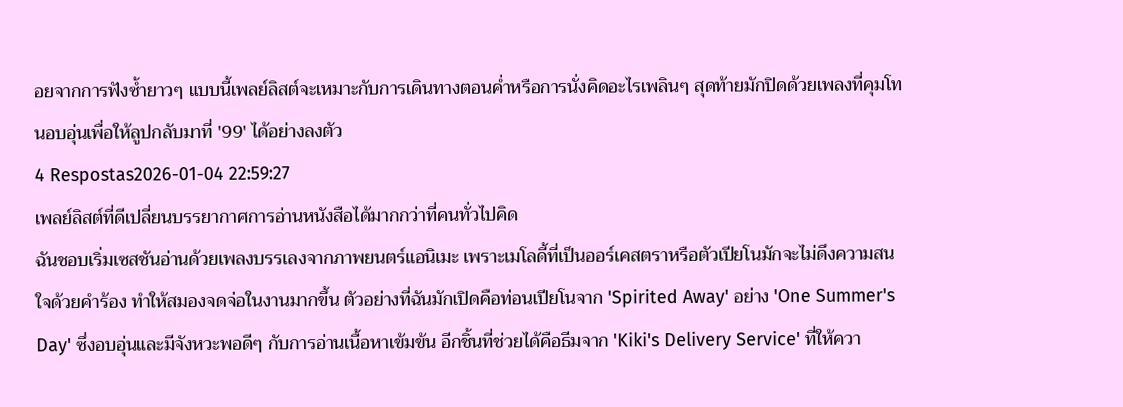อยจากการฟังซ้ำยาวๆ แบบนี้เพลย์ลิสต์จะเหมาะกับการเดินทางตอนค่ำหรือการนั่งคิดอะไรเพลินๆ สุดท้ายมักปิดด้วยเพลงที่คุมโทนอบอุ่นเพื่อให้ลูปกลับมาที่ '99' ได้อย่างลงตัว
4 Respostas2026-01-04 22:59:27
เพลย์ลิสต์ที่ดีเปลี่ยนบรรยากาศการอ่านหนังสือได้มากกว่าที่คนทั่วไปคิด
ฉันชอบเริ่มเซสชันอ่านด้วยเพลงบรรเลงจากภาพยนตร์แอนิเมะ เพราะเมโลดี้ที่เป็นออร์เคสตราหรือตัวเปียโนมักจะไม่ดึงความสนใจด้วยคำร้อง ทำให้สมองจดจ่อในงานมากขึ้น ตัวอย่างที่ฉันมักเปิดคือท่อนเปียโนจาก 'Spirited Away' อย่าง 'One Summer's Day' ซึ่งอบอุ่นและมีจังหวะพอดีๆ กับการอ่านเนื้อหาเข้มข้น อีกชิ้นที่ช่วยได้คือธีมจาก 'Kiki's Delivery Service' ที่ให้ควา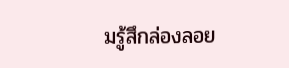มรู้สึกล่องลอย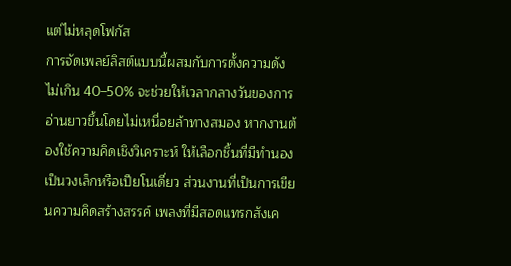แต่ไม่หลุดโฟกัส
การจัดเพลย์ลิสต์แบบนี้ผสมกับการตั้งความดังไม่เกิน 40–50% จะช่วยให้เวลากลางวันของการอ่านยาวขึ้นโดยไม่เหนื่อยล้าทางสมอง หากงานต้องใช้ความคิดเชิงวิเคราะห์ ให้เลือกชิ้นที่มีทำนองเป็นวงเล็กหรือเปียโนเดี่ยว ส่วนงานที่เป็นการเขียนความคิดสร้างสรรค์ เพลงที่มีสอดแทรกสังเค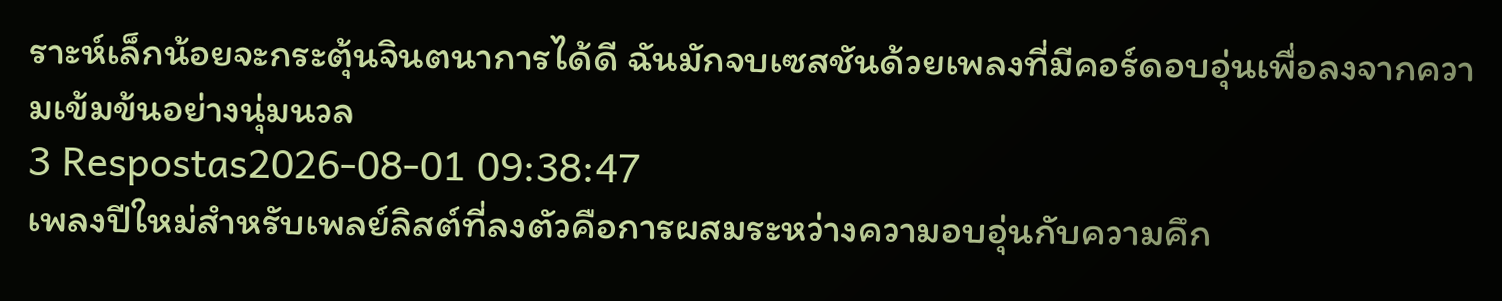ราะห์เล็กน้อยจะกระตุ้นจินตนาการได้ดี ฉันมักจบเซสชันด้วยเพลงที่มีคอร์ดอบอุ่นเพื่อลงจากความเข้มข้นอย่างนุ่มนวล
3 Respostas2026-08-01 09:38:47
เพลงปีใหม่สำหรับเพลย์ลิสต์ที่ลงตัวคือการผสมระหว่างความอบอุ่นกับความคึก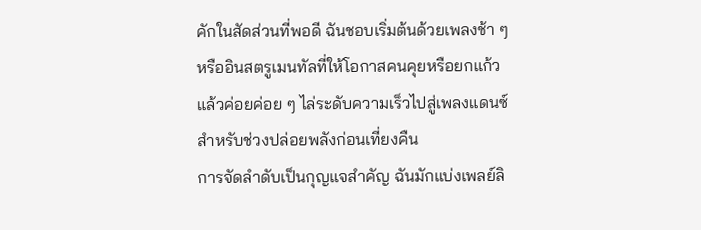คักในสัดส่วนที่พอดี ฉันชอบเริ่มต้นด้วยเพลงช้า ๆ หรืออินสตรูเมนทัลที่ให้โอกาสคนคุยหรือยกแก้ว แล้วค่อยค่อย ๆ ไล่ระดับความเร็วไปสู่เพลงแดนซ์สำหรับช่วงปล่อยพลังก่อนเที่ยงคืน
การจัดลำดับเป็นกุญแจสำคัญ ฉันมักแบ่งเพลย์ลิ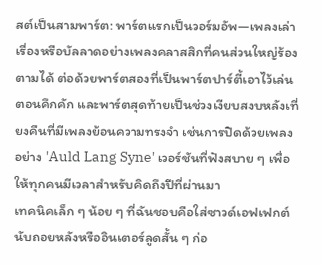สต์เป็นสามพาร์ต: พาร์ตแรกเป็นวอร์มอัพ—เพลงเล่าเรื่องหรือบัลลาดอย่างเพลงคลาสสิกที่คนส่วนใหญ่ร้องตามได้ ต่อด้วยพาร์ตสองที่เป็นพาร์ตปาร์ตี้เอาไว้เล่นตอนคึกคัก และพาร์ตสุดท้ายเป็นช่วงเงียบสงบหลังเที่ยงคืนที่มีเพลงย้อนความทรงจำ เช่นการปิดด้วยเพลงอย่าง 'Auld Lang Syne' เวอร์ชันที่ฟังสบาย ๆ เพื่อให้ทุกคนมีเวลาสำหรับคิดถึงปีที่ผ่านมา
เทคนิคเล็ก ๆ น้อย ๆ ที่ฉันชอบคือใส่ซาวด์เอฟเฟกต์นับถอยหลังหรืออินเตอร์ลูดสั้น ๆ ก่อ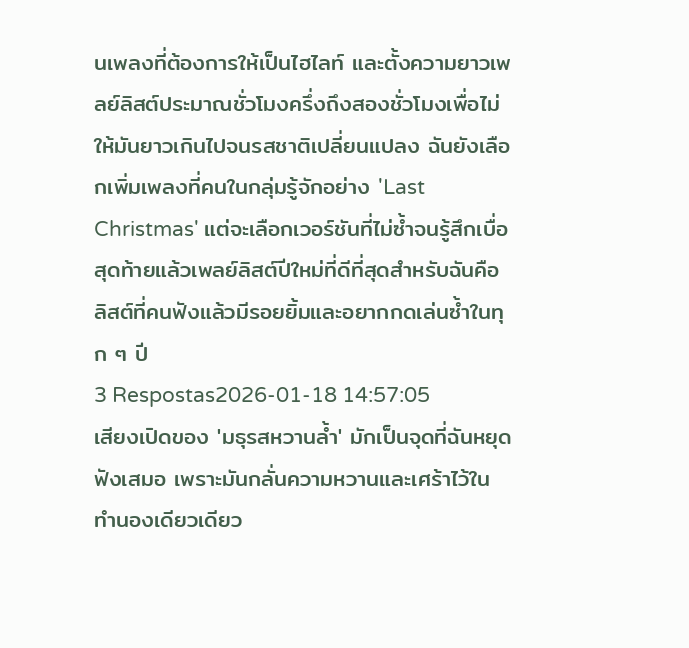นเพลงที่ต้องการให้เป็นไฮไลท์ และตั้งความยาวเพลย์ลิสต์ประมาณชั่วโมงครึ่งถึงสองชั่วโมงเพื่อไม่ให้มันยาวเกินไปจนรสชาติเปลี่ยนแปลง ฉันยังเลือกเพิ่มเพลงที่คนในกลุ่มรู้จักอย่าง 'Last Christmas' แต่จะเลือกเวอร์ชันที่ไม่ซ้ำจนรู้สึกเบื่อ สุดท้ายแล้วเพลย์ลิสต์ปีใหม่ที่ดีที่สุดสำหรับฉันคือลิสต์ที่คนฟังแล้วมีรอยยิ้มและอยากกดเล่นซ้ำในทุก ๆ ปี
3 Respostas2026-01-18 14:57:05
เสียงเปิดของ 'มธุรสหวานล้ำ' มักเป็นจุดที่ฉันหยุดฟังเสมอ เพราะมันกลั่นความหวานและเศร้าไว้ในทำนองเดียวเดียว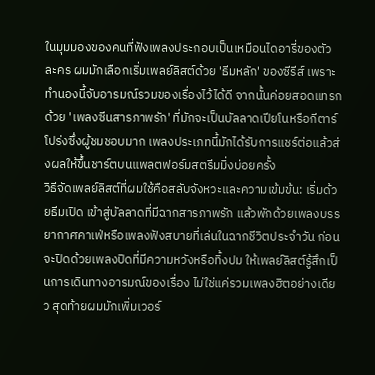ในมุมมองของคนที่ฟังเพลงประกอบเป็นเหมือนไดอารี่ของตัวละคร ผมมักเลือกเริ่มเพลย์ลิสต์ด้วย 'ธีมหลัก' ของซีรีส์ เพราะทำนองนี้จับอารมณ์รวมของเรื่องไว้ได้ดี จากนั้นค่อยสอดแทรกด้วย 'เพลงซีนสารภาพรัก' ที่มักจะเป็นบัลลาดเปียโนหรือกีตาร์โปร่งซึ่งผู้ชมชอบมาก เพลงประเภทนี้มักได้รับการแชร์ต่อแล้วส่งผลให้ขึ้นชาร์ตบนแพลตฟอร์มสตรีมมิ่งบ่อยครั้ง
วิธีจัดเพลย์ลิสต์ที่ผมใช้คือสลับจังหวะและความเข้มข้น: เริ่มด้วยธีมเปิด เข้าสู่บัลลาดที่มีฉากสารภาพรัก แล้วพักด้วยเพลงบรรยากาศคาเฟ่หรือเพลงฟังสบายที่เล่นในฉากชีวิตประจำวัน ก่อนจะปิดด้วยเพลงปิดที่มีความหวังหรือทิ้งปม ให้เพลย์ลิสต์รู้สึกเป็นการเดินทางอารมณ์ของเรื่อง ไม่ใช่แค่รวมเพลงฮิตอย่างเดียว สุดท้ายผมมักเพิ่มเวอร์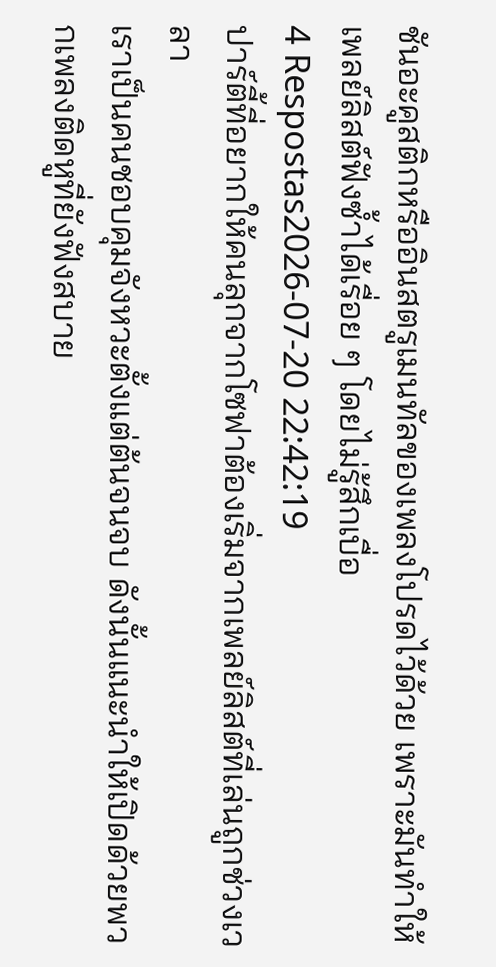ชันอะคูสติกหรืออินสตรูเมนทัลของเพลงโปรดไว้ด้วย เพราะมันทำให้เพลย์ลิสต์ฟังซ้ำได้เรื่อย ๆ โดยไม่รู้สึกเบื่อ
4 Respostas2026-07-20 22:42:19
ปาร์ตี้ที่อยากให้คนลุกจากโซฟาต้องเริ่มจากเพลย์ลิสต์ที่เล่นถูกช่วงเวลา
เราเป็นคนชอบคุมจังหวะตั้งแต่ต้นจนจบ ดังนั้นแนะนำให้เปิดด้วยพวกเพลงติดหูที่ยังฟังสบาย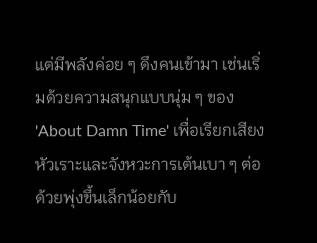แต่มีพลังค่อย ๆ ดึงคนเข้ามา เช่นเริ่มด้วยความสนุกแบบนุ่ม ๆ ของ 'About Damn Time' เพื่อเรียกเสียงหัวเราะและจังหวะการเต้นเบา ๆ ต่อด้วยพุ่งขึ้นเล็กน้อยกับ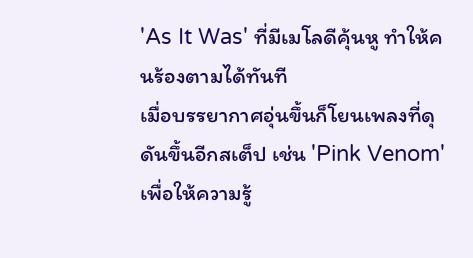'As It Was' ที่มีเมโลดีคุ้นหู ทำให้คนร้องตามได้ทันที
เมื่อบรรยากาศอุ่นขึ้นก็โยนเพลงที่ดุดันขึ้นอีกสเต็ป เช่น 'Pink Venom' เพื่อให้ความรู้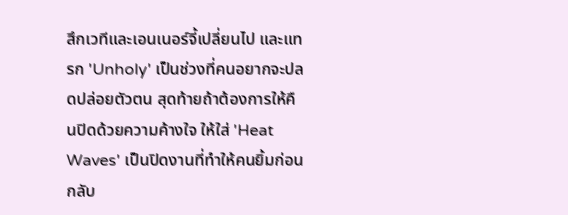สึกเวทีและเอนเนอร์จี้เปลี่ยนไป และแทรก 'Unholy' เป็นช่วงที่คนอยากจะปลดปล่อยตัวตน สุดท้ายถ้าต้องการให้คืนปิดด้วยความค้างใจ ให้ใส่ 'Heat Waves' เป็นปิดงานที่ทำให้คนยิ้มก่อนกลับ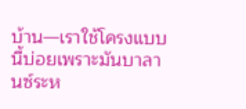บ้าน—เราใช้โครงแบบนี้บ่อยเพราะมันบาลานซ์ระห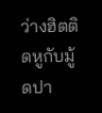ว่างฮิตติดหูกับมู้ดปา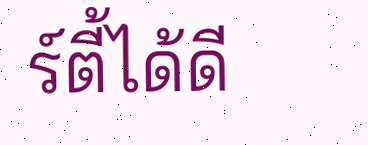ร์ตี้ได้ดี